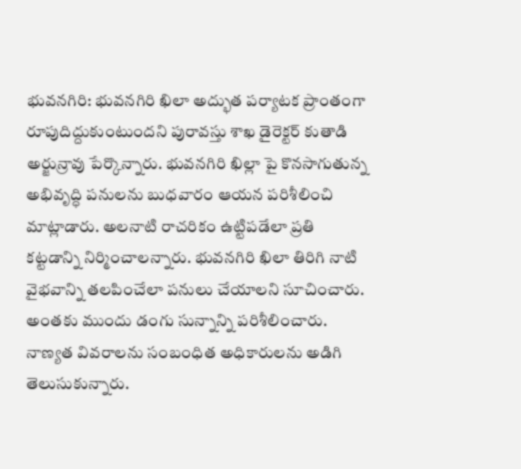భువనగిరి: భువనగిరి ఖిలా అద్భుత పర్యాటక ప్రాంతంగా రూపుదిద్దుకుంటుందని పురావస్తు శాఖ డైరెక్టర్ కుతాడి అర్జున్రావు పేర్కొన్నారు. భువనగిరి ఖిల్లా పై కొనసాగుతున్న అభివృద్ధి పనులను బుధవారం ఆయన పరిశీలించి మాట్లాడారు. అలనాటి రాచరికం ఉట్టిపడేలా ప్రతి కట్టడాన్ని నిర్మించాలన్నారు. భువనగిరి ఖిలా తిరిగి నాటి వైభవాన్ని తలపించేలా పనులు చేయాలని సూచించారు. అంతకు ముందు డంగు సున్నాన్ని పరిశీలించారు. నాణ్యత వివరాలను సంబంధిత అధికారులను అడిగి తెలుసుకున్నారు.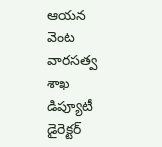ఆయన వెంట వారసత్వ శాఖ డిప్యూటీ డైరెక్టర్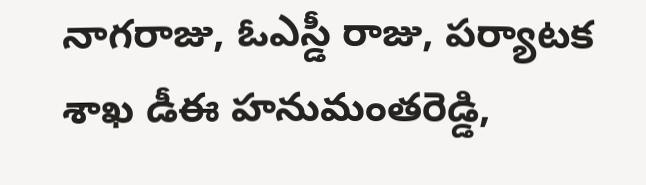నాగరాజు, ఓఎస్డీ రాజు, పర్యాటక శాఖ డీఈ హనుమంతరెడ్డి,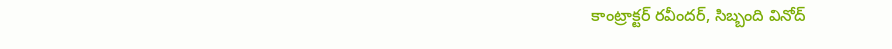కాంట్రాక్టర్ రవీందర్, సిబ్బంది వినోద్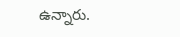ఉన్నారు.